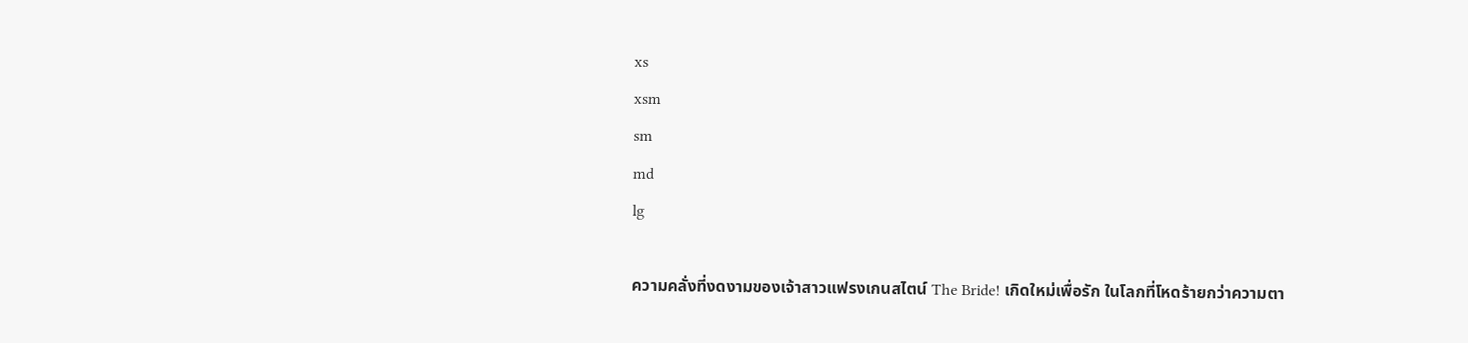xs
xsm
sm
md
lg

ความคลั่งที่งดงามของเจ้าสาวแฟรงเกนสไตน์ The Bride! เกิดใหม่เพื่อรัก ในโลกที่โหดร้ายกว่าความตา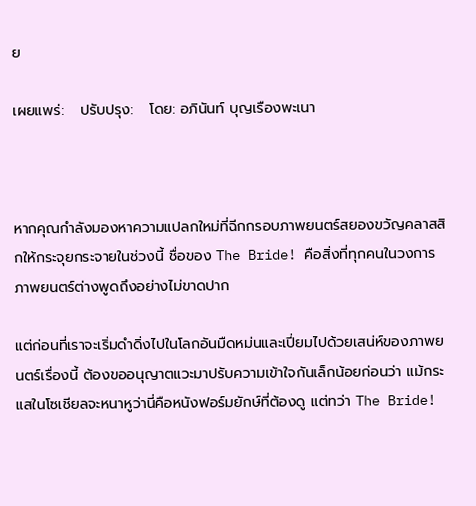ย

เผยแพร่:   ปรับปรุง:   โดย: อภินันท์ บุญเรืองพะเนา



หากคุณกำลังมองหาความแปลกใหม่ที่ฉีกกรอบภาพยนตร์สยองขวัญคลาสสิกให้กระจุยกระจายในช่วงนี้ ชื่อของ The Bride! คือสิ่งที่ทุกคนในวงการภาพยนตร์ต่างพูดถึงอย่างไม่ขาดปาก

แต่ก่อนที่เราจะเริ่มดำดิ่งไปในโลกอันมืดหม่นและเปี่ยมไปด้วยเสน่ห์ของภาพยนตร์เรื่องนี้ ต้องขออนุญาตแวะมาปรับความเข้าใจกันเล็กน้อยก่อนว่า แม้กระแสในโซเชียลจะหนาหูว่านี่คือหนังฟอร์มยักษ์ที่ต้องดู แต่ทว่า The Bride!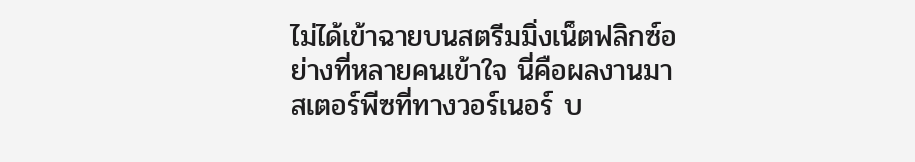ไม่ได้เข้าฉายบนสตรีมมิ่งเน็ตฟลิกซ์อย่างที่หลายคนเข้าใจ นี่คือผลงานมาสเตอร์พีซที่ทางวอร์เนอร์ บ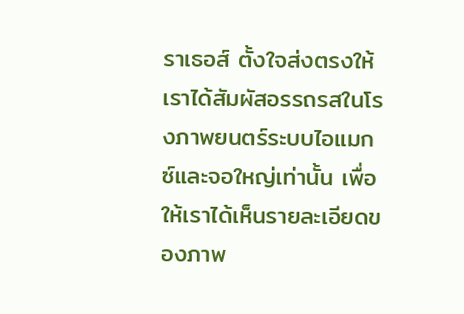ราเธอส์ ตั้งใจส่งตรงให้เราได้สัมผัสอรรถรสในโรงภาพยนตร์ระบบไอแมกซ์และจอใหญ่เท่านั้น เพื่อให้เราได้เห็นรายละเอียดของภาพ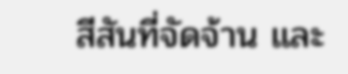สีสันที่จัดจ้าน และ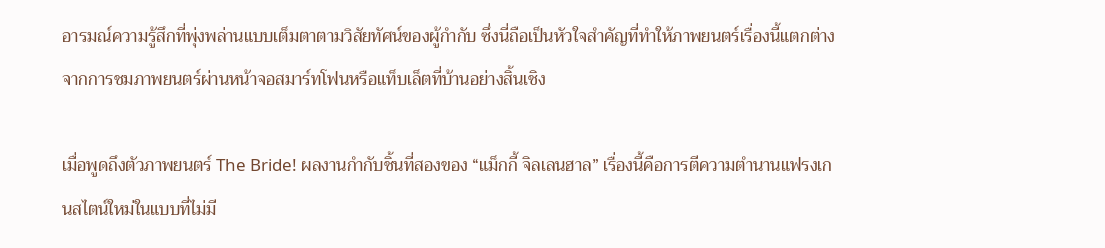อารมณ์ความรู้สึกที่พุ่งพล่านแบบเต็มตาตามวิสัยทัศน์ของผู้กำกับ ซึ่งนี่ถือเป็นหัวใจสำคัญที่ทำให้ภาพยนตร์เรื่องนี้แตกต่างจากการชมภาพยนตร์ผ่านหน้าจอสมาร์ทโฟนหรือแท็บเล็ตที่บ้านอย่างสิ้นเชิง

เมื่อพูดถึงตัวภาพยนตร์ The Bride! ผลงานกำกับชิ้นที่สองของ “แม็กกี้ จิลเลนฮาล” เรื่องนี้คือการตีความตำนานแฟรงเกนสไตน์ใหม่ในแบบที่ไม่มี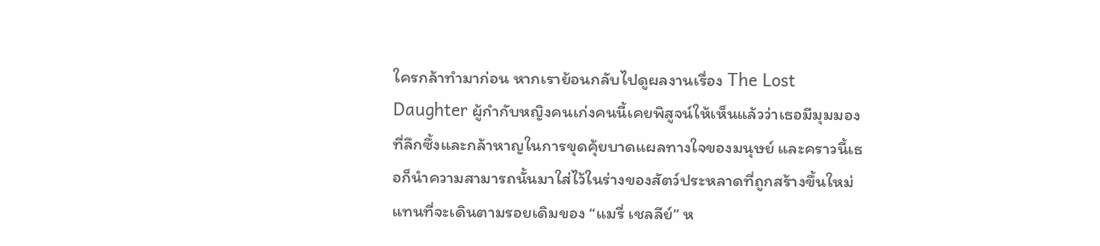ใครกล้าทำมาก่อน หากเราย้อนกลับไปดูผลงานเรื่อง The Lost Daughter ผู้กำกับหญิงคนเก่งคนนี้เคยพิสูจน์ให้เห็นแล้วว่าเธอมีมุมมองที่ลึกซึ้งและกล้าหาญในการขุดคุ้ยบาดแผลทางใจของมนุษย์ และคราวนี้เธอก็นำความสามารถนั้นมาใส่ไว้ในร่างของสัตว์ประหลาดที่ถูกสร้างขึ้นใหม่ แทนที่จะเดินตามรอยเดิมของ “แมรี่ เชลลีย์” ห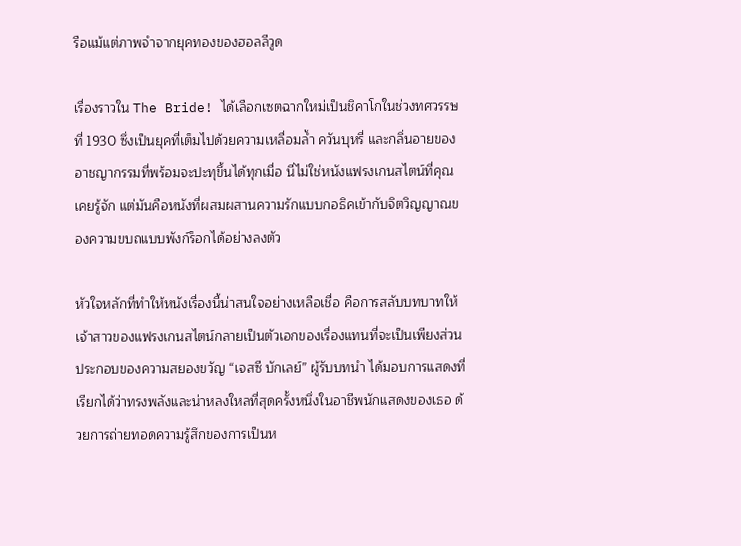รือแม้แต่ภาพจำจากยุคทองของฮอลลีวูด

เรื่องราวใน The Bride! ได้เลือกเซตฉากใหม่เป็นชิคาโกในช่วงทศวรรษที่ 1930 ซึ่งเป็นยุคที่เต็มไปด้วยความเหลื่อมล้ำ ควันบุหรี่ และกลิ่นอายของอาชญากรรมที่พร้อมจะปะทุขึ้นได้ทุกเมื่อ นี่ไม่ใช่หนังแฟรงเกนสไตน์ที่คุณเคยรู้จัก แต่มันคือหนังที่ผสมผสานความรักแบบกอธิคเข้ากับจิตวิญญาณของความขบถแบบพังก์ร็อกได้อย่างลงตัว

หัวใจหลักที่ทำให้หนังเรื่องนี้น่าสนใจอย่างเหลือเชื่อ คือการสลับบทบาทให้เจ้าสาวของแฟรงเกนสไตน์กลายเป็นตัวเอกของเรื่องแทนที่จะเป็นเพียงส่วนประกอบของความสยองขวัญ “เจสซี บักเลย์” ผู้รับบทนำ ได้มอบการแสดงที่เรียกได้ว่าทรงพลังและน่าหลงใหลที่สุดครั้งหนึ่งในอาชีพนักแสดงของเธอ ด้วยการถ่ายทอดความรู้สึกของการเป็นห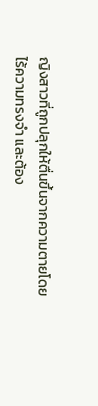ญิงสาวที่ถูกปลุกให้ตื่นขึ้นจากความตายโดยไร้ความทรงจำ และต้อง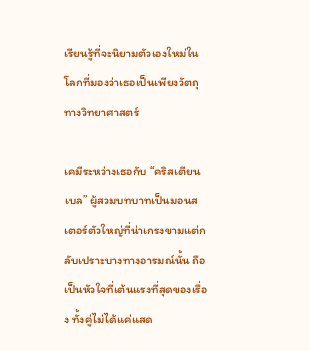เรียนรู้ที่จะนิยามตัวเองใหม่ในโลกที่มองว่าเธอเป็นเพียงวัตถุทางวิทยาศาสตร์

เคมีระหว่างเธอกับ “คริสเตียน เบล” ผู้สวมบทบาทเป็นมอนสเตอร์ตัวใหญ่ที่น่าเกรงขามแต่กลับเปราะบางทางอารมณ์นั้น ถือเป็นหัวใจที่เต้นแรงที่สุดของเรื่อง ทั้งคู่ไม่ได้แค่แสด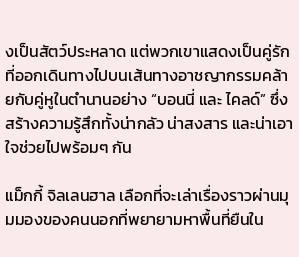งเป็นสัตว์ประหลาด แต่พวกเขาแสดงเป็นคู่รักที่ออกเดินทางไปบนเส้นทางอาชญากรรมคล้ายกับคู่หูในตำนานอย่าง “บอนนี่ และ ไคลด์” ซึ่งสร้างความรู้สึกทั้งน่ากลัว น่าสงสาร และน่าเอาใจช่วยไปพร้อมๆ กัน

แม็กกี้ จิลเลนฮาล เลือกที่จะเล่าเรื่องราวผ่านมุมมองของคนนอกที่พยายามหาพื้นที่ยืนใน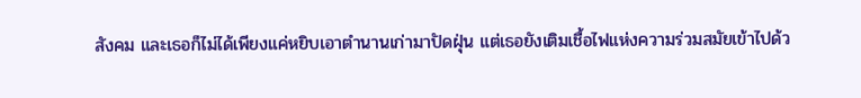สังคม และเธอก็ไม่ได้เพียงแค่หยิบเอาตำนานเก่ามาปัดฝุ่น แต่เธอยังเติมเชื้อไฟแห่งความร่วมสมัยเข้าไปด้ว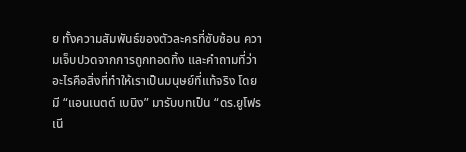ย ทั้งความสัมพันธ์ของตัวละครที่ซับซ้อน ความเจ็บปวดจากการถูกทอดทิ้ง และคำถามที่ว่า อะไรคือสิ่งที่ทำให้เราเป็นมนุษย์ที่แท้จริง โดยมี “แอนเนตต์ เบนิง” มารับบทเป็น “ดร.ยูโฟรเนี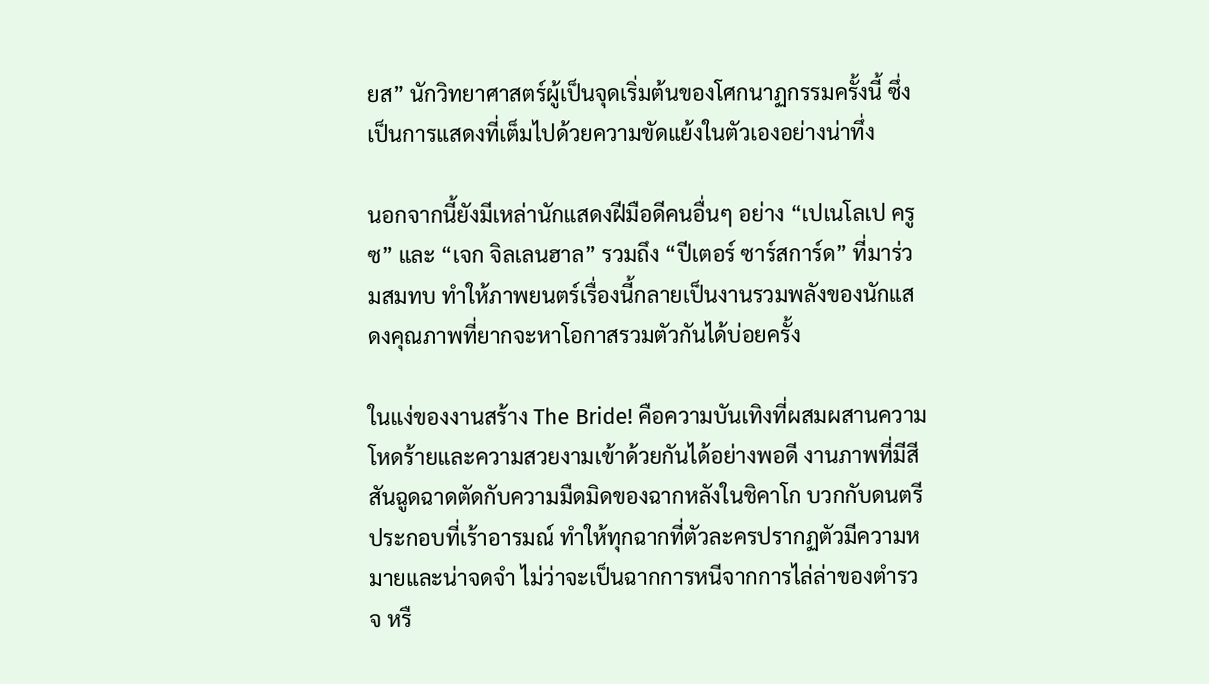ยส” นักวิทยาศาสตร์ผู้เป็นจุดเริ่มต้นของโศกนาฏกรรมครั้งนี้ ซึ่งเป็นการแสดงที่เต็มไปด้วยความขัดแย้งในตัวเองอย่างน่าทึ่ง

นอกจากนี้ยังมีเหล่านักแสดงฝีมือดีคนอื่นๆ อย่าง “เปเนโลเป ครูซ” และ “เจก จิลเลนฮาล” รวมถึง “ปีเตอร์ ซาร์สการ์ด” ที่มาร่วมสมทบ ทำให้ภาพยนตร์เรื่องนี้กลายเป็นงานรวมพลังของนักแสดงคุณภาพที่ยากจะหาโอกาสรวมตัวกันได้บ่อยครั้ง

ในแง่ของงานสร้าง The Bride! คือความบันเทิงที่ผสมผสานความโหดร้ายและความสวยงามเข้าด้วยกันได้อย่างพอดี งานภาพที่มีสีสันฉูดฉาดตัดกับความมืดมิดของฉากหลังในชิคาโก บวกกับดนตรีประกอบที่เร้าอารมณ์ ทำให้ทุกฉากที่ตัวละครปรากฏตัวมีความหมายและน่าจดจำ ไม่ว่าจะเป็นฉากการหนีจากการไล่ล่าของตำรวจ หรื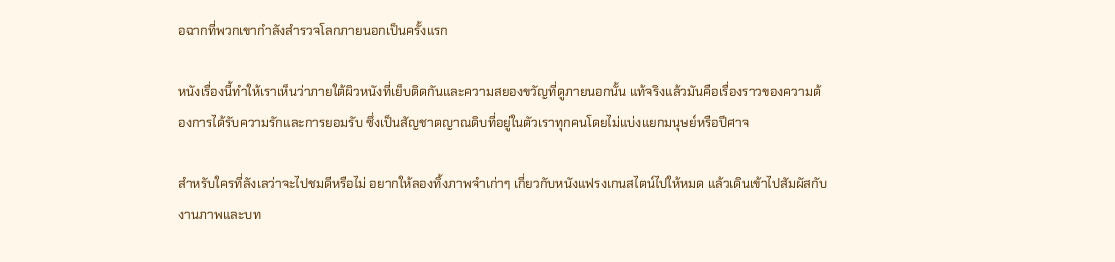อฉากที่พวกเขากำลังสำรวจโลกภายนอกเป็นครั้งแรก

หนังเรื่องนี้ทำให้เราเห็นว่าภายใต้ผิวหนังที่เย็บติดกันและความสยองขวัญที่ดูภายนอกนั้น แท้จริงแล้วมันคือเรื่องราวของความต้องการได้รับความรักและการยอมรับ ซึ่งเป็นสัญชาตญาณดิบที่อยู่ในตัวเราทุกคนโดยไม่แบ่งแยกมนุษย์หรือปีศาจ

สำหรับใครที่ลังเลว่าจะไปชมดีหรือไม่ อยากให้ลองทิ้งภาพจำเก่าๆ เกี่ยวกับหนังแฟรงเกนสไตน์ไปให้หมด แล้วเดินเข้าไปสัมผัสกับงานภาพและบท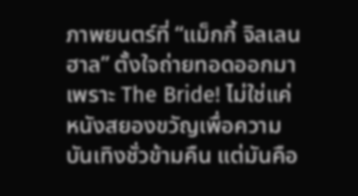ภาพยนตร์ที่ “แม็กกี้ จิลเลนฮาล” ตั้งใจถ่ายทอดออกมา เพราะ The Bride! ไม่ใช่แค่หนังสยองขวัญเพื่อความบันเทิงชั่วข้ามคืน แต่มันคือ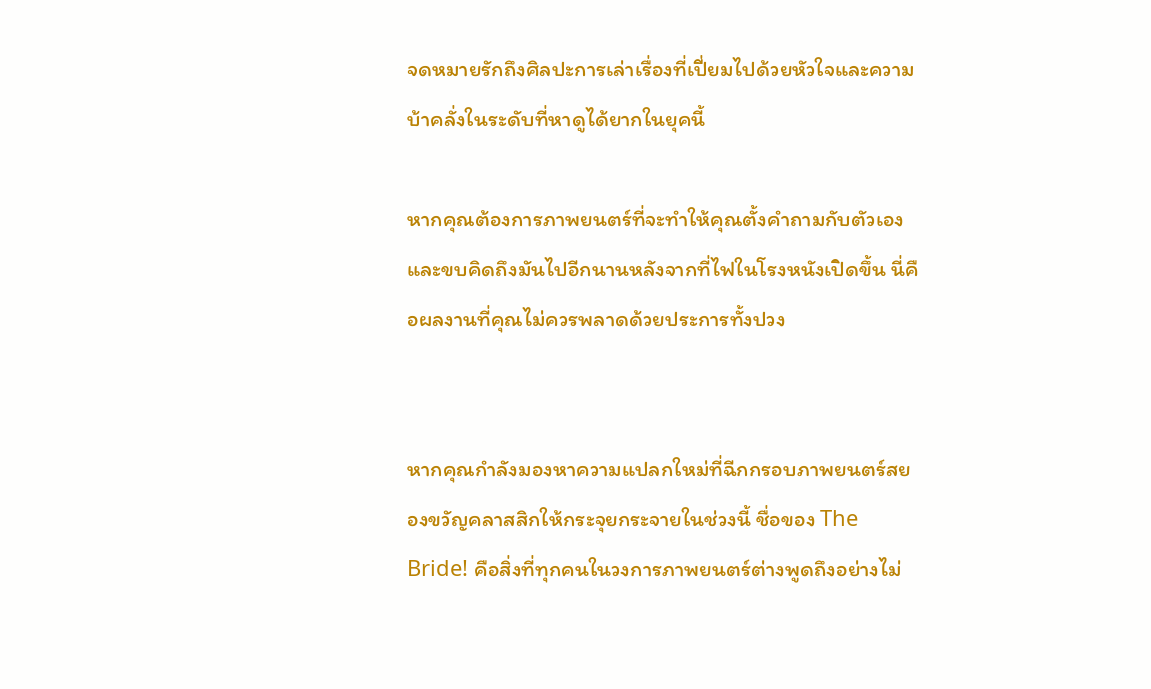จดหมายรักถึงศิลปะการเล่าเรื่องที่เปี่ยมไปด้วยหัวใจและความบ้าคลั่งในระดับที่หาดูได้ยากในยุคนี้

หากคุณต้องการภาพยนตร์ที่จะทำให้คุณตั้งคำถามกับตัวเองและขบคิดถึงมันไปอีกนานหลังจากที่ไฟในโรงหนังเปิดขึ้น นี่คือผลงานที่คุณไม่ควรพลาดด้วยประการทั้งปวง


หากคุณกำลังมองหาความแปลกใหม่ที่ฉีกกรอบภาพยนตร์สยองขวัญคลาสสิกให้กระจุยกระจายในช่วงนี้ ชื่อของ The Bride! คือสิ่งที่ทุกคนในวงการภาพยนตร์ต่างพูดถึงอย่างไม่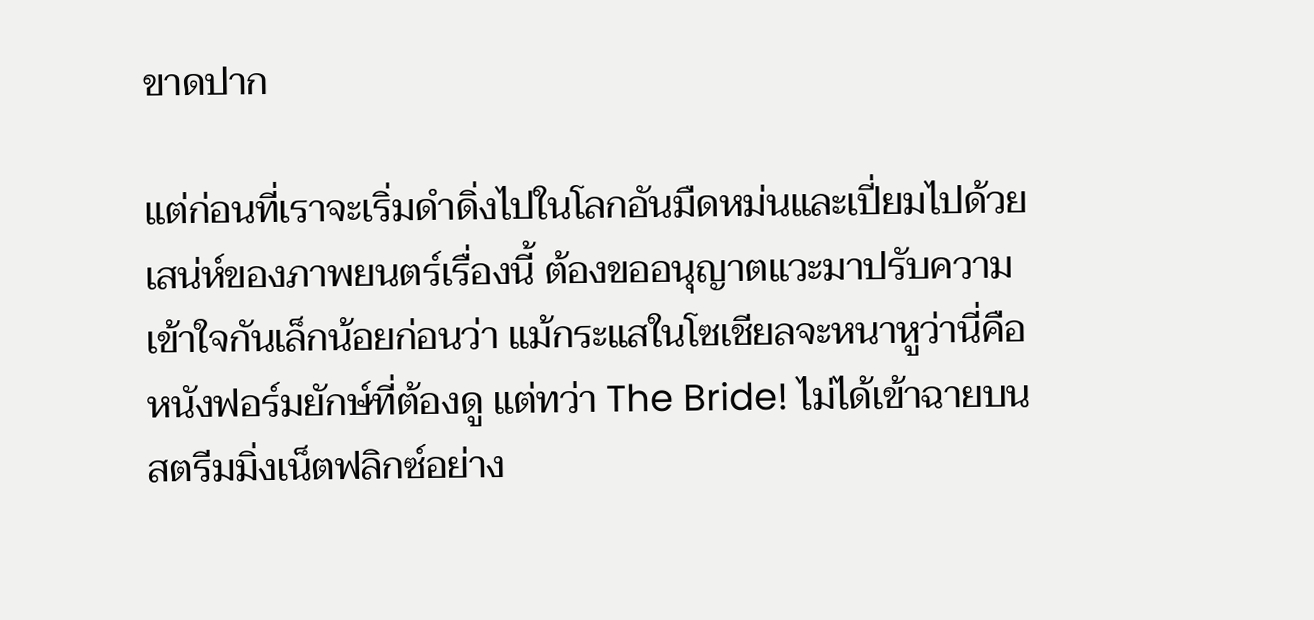ขาดปาก

แต่ก่อนที่เราจะเริ่มดำดิ่งไปในโลกอันมืดหม่นและเปี่ยมไปด้วยเสน่ห์ของภาพยนตร์เรื่องนี้ ต้องขออนุญาตแวะมาปรับความเข้าใจกันเล็กน้อยก่อนว่า แม้กระแสในโซเชียลจะหนาหูว่านี่คือหนังฟอร์มยักษ์ที่ต้องดู แต่ทว่า The Bride! ไม่ได้เข้าฉายบนสตรีมมิ่งเน็ตฟลิกซ์อย่าง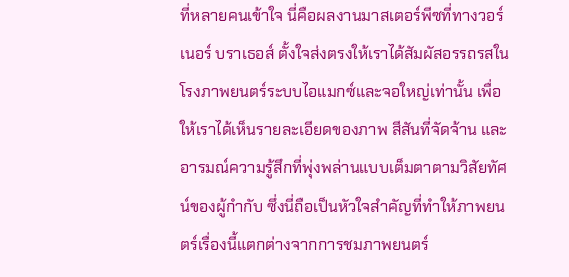ที่หลายคนเข้าใจ นี่คือผลงานมาสเตอร์พีซที่ทางวอร์เนอร์ บราเธอส์ ตั้งใจส่งตรงให้เราได้สัมผัสอรรถรสในโรงภาพยนตร์ระบบไอแมกซ์และจอใหญ่เท่านั้น เพื่อให้เราได้เห็นรายละเอียดของภาพ สีสันที่จัดจ้าน และอารมณ์ความรู้สึกที่พุ่งพล่านแบบเต็มตาตามวิสัยทัศน์ของผู้กำกับ ซึ่งนี่ถือเป็นหัวใจสำคัญที่ทำให้ภาพยนตร์เรื่องนี้แตกต่างจากการชมภาพยนตร์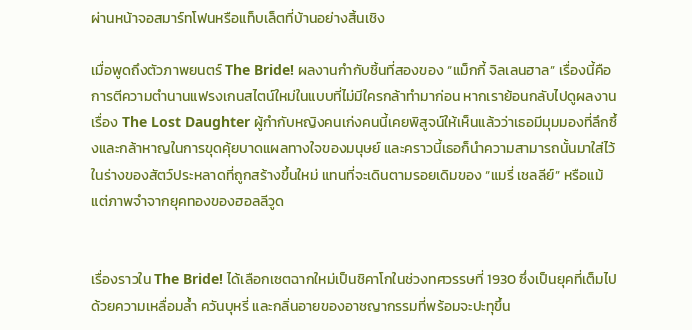ผ่านหน้าจอสมาร์ทโฟนหรือแท็บเล็ตที่บ้านอย่างสิ้นเชิง

เมื่อพูดถึงตัวภาพยนตร์ The Bride! ผลงานกำกับชิ้นที่สองของ “แม็กกี้ จิลเลนฮาล” เรื่องนี้คือการตีความตำนานแฟรงเกนสไตน์ใหม่ในแบบที่ไม่มีใครกล้าทำมาก่อน หากเราย้อนกลับไปดูผลงานเรื่อง The Lost Daughter ผู้กำกับหญิงคนเก่งคนนี้เคยพิสูจน์ให้เห็นแล้วว่าเธอมีมุมมองที่ลึกซึ้งและกล้าหาญในการขุดคุ้ยบาดแผลทางใจของมนุษย์ และคราวนี้เธอก็นำความสามารถนั้นมาใส่ไว้ในร่างของสัตว์ประหลาดที่ถูกสร้างขึ้นใหม่ แทนที่จะเดินตามรอยเดิมของ “แมรี่ เชลลีย์” หรือแม้แต่ภาพจำจากยุคทองของฮอลลีวูด


เรื่องราวใน The Bride! ได้เลือกเซตฉากใหม่เป็นชิคาโกในช่วงทศวรรษที่ 1930 ซึ่งเป็นยุคที่เต็มไปด้วยความเหลื่อมล้ำ ควันบุหรี่ และกลิ่นอายของอาชญากรรมที่พร้อมจะปะทุขึ้น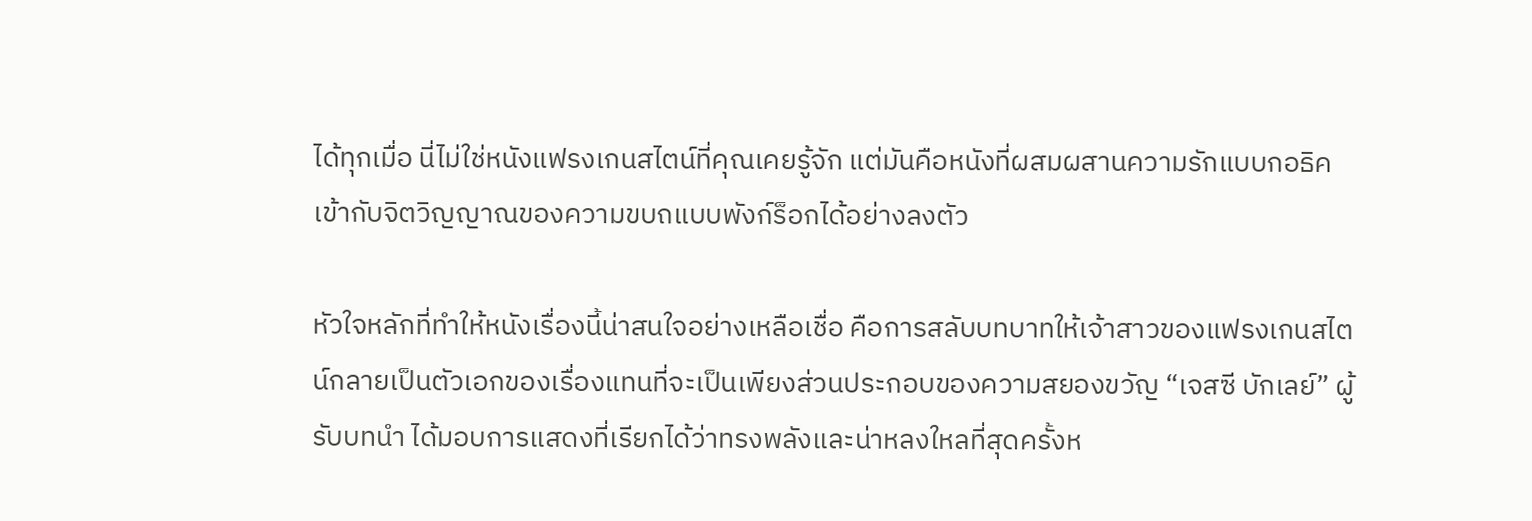ได้ทุกเมื่อ นี่ไม่ใช่หนังแฟรงเกนสไตน์ที่คุณเคยรู้จัก แต่มันคือหนังที่ผสมผสานความรักแบบกอธิคเข้ากับจิตวิญญาณของความขบถแบบพังก์ร็อกได้อย่างลงตัว

หัวใจหลักที่ทำให้หนังเรื่องนี้น่าสนใจอย่างเหลือเชื่อ คือการสลับบทบาทให้เจ้าสาวของแฟรงเกนสไตน์กลายเป็นตัวเอกของเรื่องแทนที่จะเป็นเพียงส่วนประกอบของความสยองขวัญ “เจสซี บักเลย์” ผู้รับบทนำ ได้มอบการแสดงที่เรียกได้ว่าทรงพลังและน่าหลงใหลที่สุดครั้งห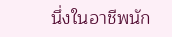นึ่งในอาชีพนัก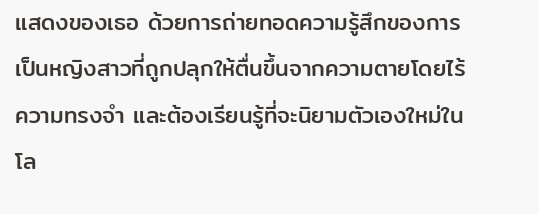แสดงของเธอ ด้วยการถ่ายทอดความรู้สึกของการเป็นหญิงสาวที่ถูกปลุกให้ตื่นขึ้นจากความตายโดยไร้ความทรงจำ และต้องเรียนรู้ที่จะนิยามตัวเองใหม่ในโล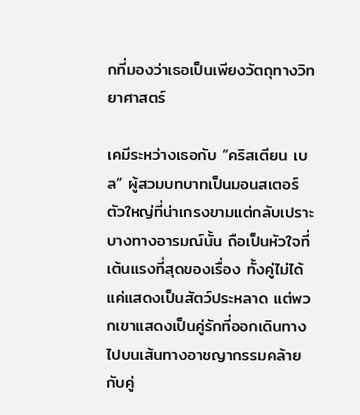กที่มองว่าเธอเป็นเพียงวัตถุทางวิทยาศาสตร์

เคมีระหว่างเธอกับ “คริสเตียน เบล” ผู้สวมบทบาทเป็นมอนสเตอร์ตัวใหญ่ที่น่าเกรงขามแต่กลับเปราะบางทางอารมณ์นั้น ถือเป็นหัวใจที่เต้นแรงที่สุดของเรื่อง ทั้งคู่ไม่ได้แค่แสดงเป็นสัตว์ประหลาด แต่พวกเขาแสดงเป็นคู่รักที่ออกเดินทางไปบนเส้นทางอาชญากรรมคล้ายกับคู่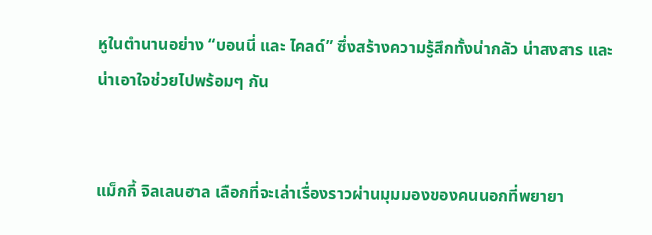หูในตำนานอย่าง “บอนนี่ และ ไคลด์” ซึ่งสร้างความรู้สึกทั้งน่ากลัว น่าสงสาร และน่าเอาใจช่วยไปพร้อมๆ กัน


แม็กกี้ จิลเลนฮาล เลือกที่จะเล่าเรื่องราวผ่านมุมมองของคนนอกที่พยายา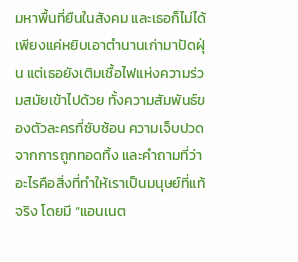มหาพื้นที่ยืนในสังคม และเธอก็ไม่ได้เพียงแค่หยิบเอาตำนานเก่ามาปัดฝุ่น แต่เธอยังเติมเชื้อไฟแห่งความร่วมสมัยเข้าไปด้วย ทั้งความสัมพันธ์ของตัวละครที่ซับซ้อน ความเจ็บปวดจากการถูกทอดทิ้ง และคำถามที่ว่า อะไรคือสิ่งที่ทำให้เราเป็นมนุษย์ที่แท้จริง โดยมี “แอนเนต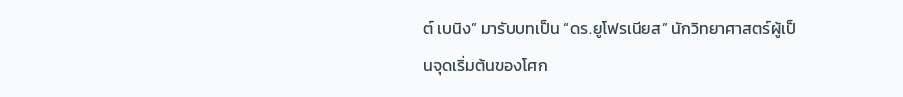ต์ เบนิง” มารับบทเป็น “ดร.ยูโฟรเนียส” นักวิทยาศาสตร์ผู้เป็นจุดเริ่มต้นของโศก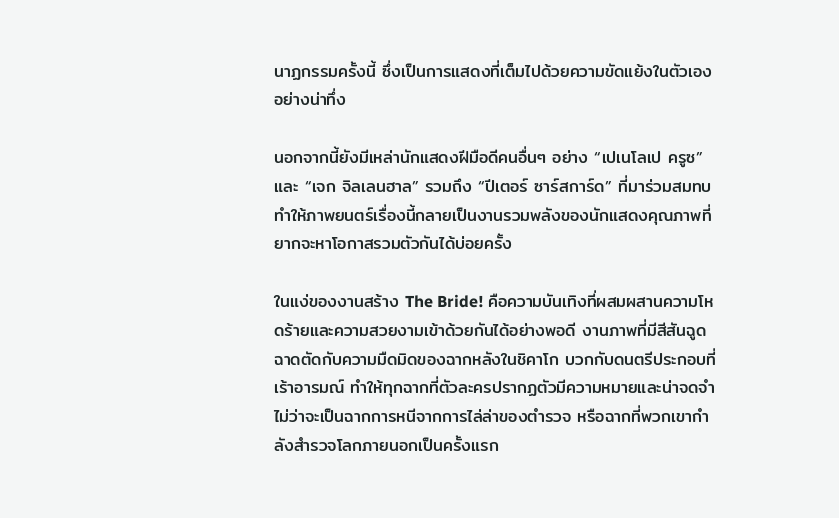นาฏกรรมครั้งนี้ ซึ่งเป็นการแสดงที่เต็มไปด้วยความขัดแย้งในตัวเองอย่างน่าทึ่ง

นอกจากนี้ยังมีเหล่านักแสดงฝีมือดีคนอื่นๆ อย่าง “เปเนโลเป ครูซ” และ “เจก จิลเลนฮาล” รวมถึง “ปีเตอร์ ซาร์สการ์ด” ที่มาร่วมสมทบ ทำให้ภาพยนตร์เรื่องนี้กลายเป็นงานรวมพลังของนักแสดงคุณภาพที่ยากจะหาโอกาสรวมตัวกันได้บ่อยครั้ง

ในแง่ของงานสร้าง The Bride! คือความบันเทิงที่ผสมผสานความโหดร้ายและความสวยงามเข้าด้วยกันได้อย่างพอดี งานภาพที่มีสีสันฉูดฉาดตัดกับความมืดมิดของฉากหลังในชิคาโก บวกกับดนตรีประกอบที่เร้าอารมณ์ ทำให้ทุกฉากที่ตัวละครปรากฏตัวมีความหมายและน่าจดจำ ไม่ว่าจะเป็นฉากการหนีจากการไล่ล่าของตำรวจ หรือฉากที่พวกเขากำลังสำรวจโลกภายนอกเป็นครั้งแรก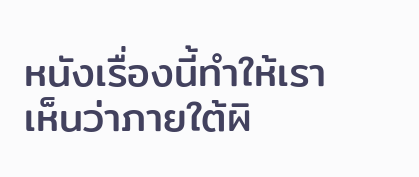หนังเรื่องนี้ทำให้เราเห็นว่าภายใต้ผิ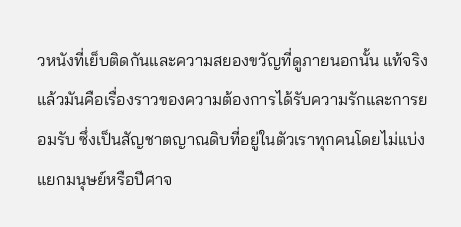วหนังที่เย็บติดกันและความสยองขวัญที่ดูภายนอกนั้น แท้จริงแล้วมันคือเรื่องราวของความต้องการได้รับความรักและการยอมรับ ซึ่งเป็นสัญชาตญาณดิบที่อยู่ในตัวเราทุกคนโดยไม่แบ่งแยกมนุษย์หรือปีศาจ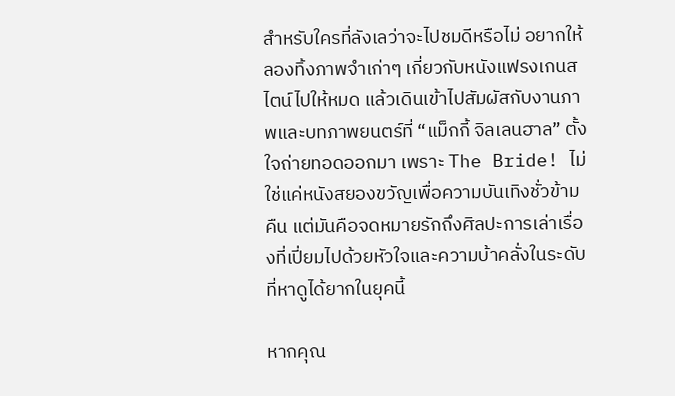สำหรับใครที่ลังเลว่าจะไปชมดีหรือไม่ อยากให้ลองทิ้งภาพจำเก่าๆ เกี่ยวกับหนังแฟรงเกนสไตน์ไปให้หมด แล้วเดินเข้าไปสัมผัสกับงานภาพและบทภาพยนตร์ที่ “แม็กกี้ จิลเลนฮาล” ตั้งใจถ่ายทอดออกมา เพราะ The Bride! ไม่ใช่แค่หนังสยองขวัญเพื่อความบันเทิงชั่วข้ามคืน แต่มันคือจดหมายรักถึงศิลปะการเล่าเรื่องที่เปี่ยมไปด้วยหัวใจและความบ้าคลั่งในระดับที่หาดูได้ยากในยุคนี้

หากคุณ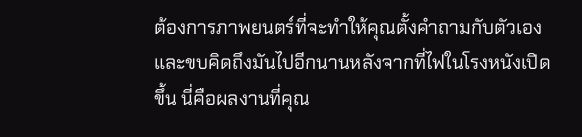ต้องการภาพยนตร์ที่จะทำให้คุณตั้งคำถามกับตัวเองและขบคิดถึงมันไปอีกนานหลังจากที่ไฟในโรงหนังเปิดขึ้น นี่คือผลงานที่คุณ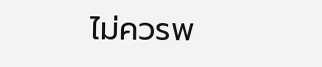ไม่ควรพ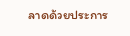ลาดด้วยประการ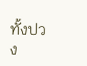ทั้งปวง